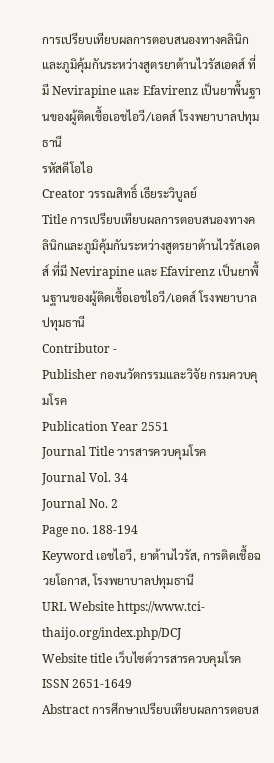การเปรียบเทียบผลการตอบสนองทางคลินิกและภูมิคุ้มกันระหว่างสูตรยาต้านไวรัสเอดส์ ที่มี Nevirapine และ Efavirenz เป็นยาพื้นฐานของผู้ติดเชื้อเอชไอวี/เอดส์ โรงพยาบาลปทุมธานี
รหัสดีโอไอ
Creator วรรณสิทธิ์ เธียระวิบูลย์
Title การเปรียบเทียบผลการตอบสนองทางคลินิกและภูมิคุ้มกันระหว่างสูตรยาต้านไวรัสเอดส์ ที่มี Nevirapine และ Efavirenz เป็นยาพื้นฐานของผู้ติดเชื้อเอชไอวี/เอดส์ โรงพยาบาลปทุมธานี
Contributor -
Publisher กองนวัตกรรมและวิจัย กรมควบคุมโรค
Publication Year 2551
Journal Title วารสารควบคุมโรค
Journal Vol. 34
Journal No. 2
Page no. 188-194
Keyword เอชไอวี, ยาต้านไวรัส, การติดเชื้อฉวยโอกาส, โรงพยาบาลปทุมธานี
URL Website https://www.tci-thaijo.org/index.php/DCJ
Website title เว็บไซต์วารสารควบคุมโรค
ISSN 2651-1649
Abstract การศึกษาเปรียบเทียบผลการตอบส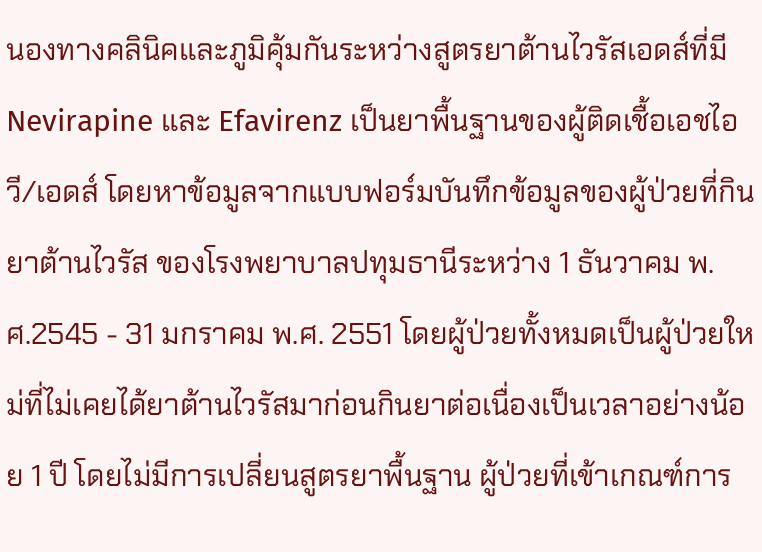นองทางคลินิคและภูมิคุ้มกันระหว่างสูตรยาต้านไวรัสเอดส์ที่มี Nevirapine และ Efavirenz เป็นยาพื้นฐานของผู้ติดเชื้อเอชไอวี/เอดส์ โดยหาข้อมูลจากแบบฟอร์มบันทึกข้อมูลของผู้ป่วยที่กินยาต้านไวรัส ของโรงพยาบาลปทุมธานีระหว่าง 1 ธันวาคม พ.ศ.2545 - 31 มกราคม พ.ศ. 2551 โดยผู้ป่วยทั้งหมดเป็นผู้ป่วยใหม่ที่ไม่เคยได้ยาต้านไวรัสมาก่อนกินยาต่อเนื่องเป็นเวลาอย่างน้อย 1 ปี โดยไม่มีการเปลี่ยนสูตรยาพื้นฐาน ผู้ป่วยที่เข้าเกณฑ์การ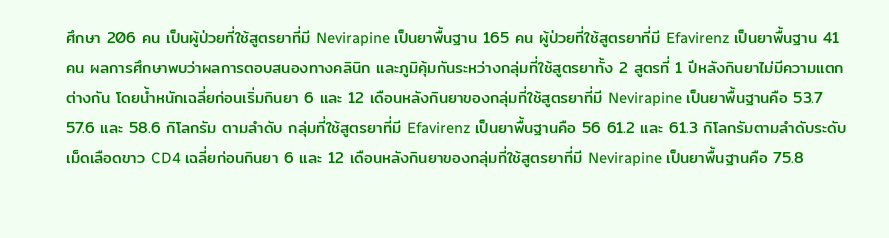ศึกษา 206 คน เป็นผู้ป่วยที่ใช้สูตรยาที่มี Nevirapine เป็นยาพื้นฐาน 165 คน ผู้ป่วยที่ใช้สูตรยาที่มี Efavirenz เป็นยาพื้นฐาน 41 คน ผลการศึกษาพบว่าผลการตอบสนองทางคลินิก และภูมิคุ้มกันระหว่างกลุ่มที่ใช้สูตรยาทั้ง 2 สูตรที่ 1 ปีหลังกินยาไม่มีความแตกต่างกัน โดยน้ำหนักเฉลี่ยก่อนเริ่มกินยา 6 และ 12 เดือนหลังกินยาของกลุ่มที่ใช้สูตรยาที่มี Nevirapine เป็นยาพื้นฐานคือ 53.7 57.6 และ 58.6 กิโลกรัม ตามลำดับ กลุ่มที่ใช้สูตรยาที่มี Efavirenz เป็นยาพื้นฐานคือ 56 61.2 และ 61.3 กิโลกรัมตามลำดับระดับเม็ดเลือดขาว CD4 เฉลี่ยก่อนกินยา 6 และ 12 เดือนหลังกินยาของกลุ่มที่ใช้สูตรยาที่มี Nevirapine เป็นยาพื้นฐานคือ 75.8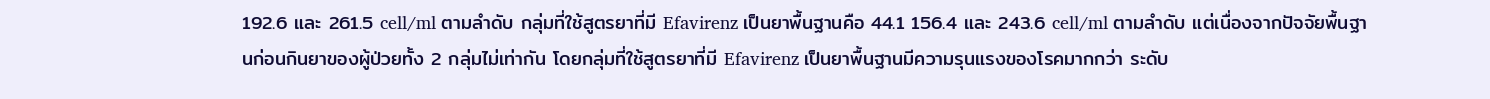192.6 และ 261.5 cell/ml ตามลำดับ กลุ่มที่ใช้สูตรยาที่มี Efavirenz เป็นยาพื้นฐานคือ 44.1 156.4 และ 243.6 cell/ml ตามลำดับ แต่เนื่องจากปัจจัยพื้นฐานก่อนกินยาของผู้ป่วยทั้ง 2 กลุ่มไม่เท่ากัน โดยกลุ่มที่ใช้สูตรยาที่มี Efavirenz เป็นยาพื้นฐานมีความรุนแรงของโรคมากกว่า ระดับ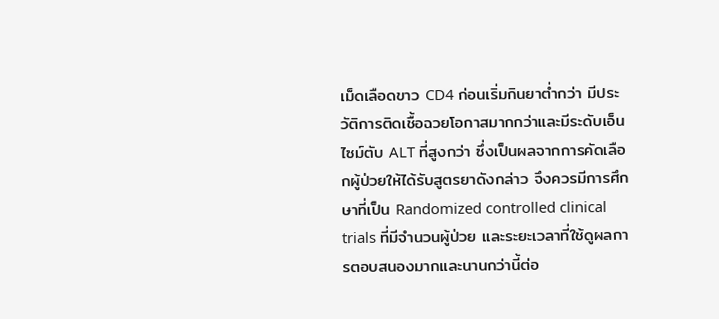เม็ดเลือดขาว CD4 ก่อนเริ่มกินยาต่ำกว่า มีประวัติการติดเชื้อฉวยโอกาสมากกว่าและมีระดับเอ็นไซม์ตับ ALT ที่สูงกว่า ซึ่งเป็นผลจากการคัดเลือกผู้ป่วยให้ได้รับสูตรยาดังกล่าว จึงควรมีการศึกษาที่เป็น Randomized controlled clinical trials ที่มีจำนวนผู้ป่วย และระยะเวลาที่ใช้ดูผลการตอบสนองมากและนานกว่านี้ต่อ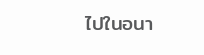ไปในอนา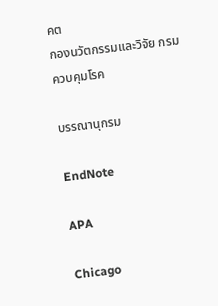คต
กองนวัตกรรมและวิจัย กรมควบคุมโรค

บรรณานุกรม

EndNote

APA

Chicago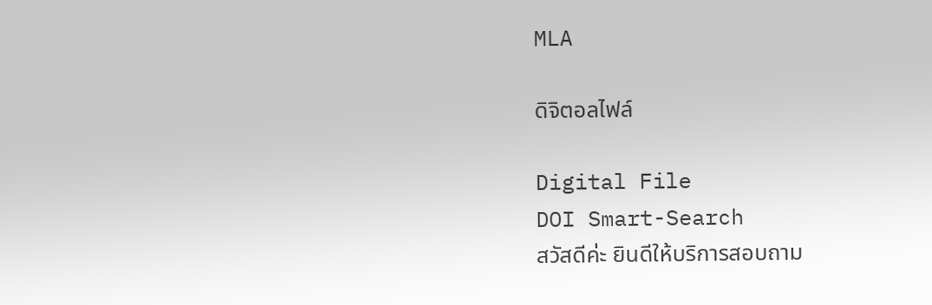MLA

ดิจิตอลไฟล์

Digital File
DOI Smart-Search
สวัสดีค่ะ ยินดีให้บริการสอบถาม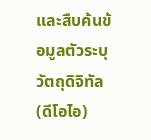และสืบค้นข้อมูลตัวระบุวัตถุดิจิทัล (ดีโอไอ)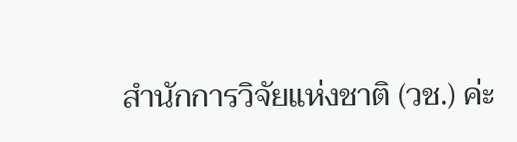สำนักการวิจัยแห่งชาติ (วช.) ค่ะ